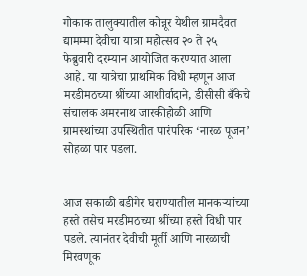गोकाक तालुक्यातील कोन्नूर येथील ग्रामदैवत द्यामम्मा देवीचा यात्रा महोत्सव २० ते २५ फेब्रुवारी दरम्यान आयोजित करण्यात आला आहे. या यात्रेचा प्राथमिक विधी म्हणून आज मरडीमठच्या श्रींच्या आशीर्वादाने, डीसीसी बँकेचे संचालक अमरनाथ जारकीहोळी आणि ग्रामस्थांच्या उपस्थितीत पारंपरिक ‘नारळ पूजन’ सोहळा पार पडला.


आज सकाळी बडीगेर घराण्यातील मानकऱ्यांच्या हस्ते तसेच मरडीमठच्या श्रींच्या हस्ते विधी पार पडले. त्यानंतर देवीची मूर्ती आणि नारळाची मिरवणूक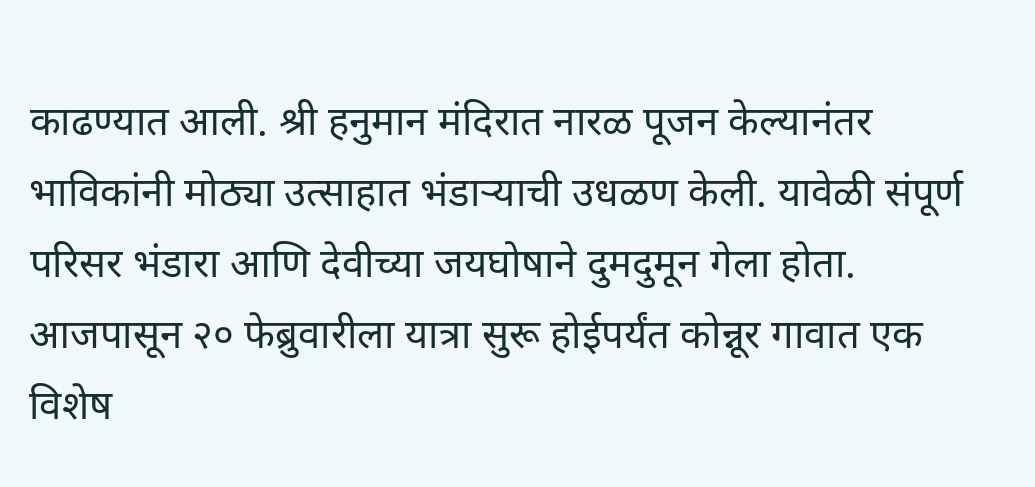काढण्यात आली. श्री हनुमान मंदिरात नारळ पूजन केल्यानंतर भाविकांनी मोठ्या उत्साहात भंडाऱ्याची उधळण केली. यावेळी संपूर्ण परिसर भंडारा आणि देवीच्या जयघोषाने दुमदुमून गेला होता.
आजपासून २० फेब्रुवारीला यात्रा सुरू होईपर्यंत कोन्नूर गावात एक विशेष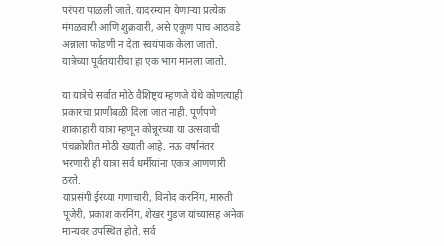परंपरा पाळली जाते. यादरम्यान येणाऱ्या प्रत्येक मंगळवारी आणि शुक्रवारी, असे एकूण पाच आठवडे अन्नाला फोडणी न देता स्वयंपाक केला जातो. यात्रेच्या पूर्वतयारीचा हा एक भाग मानला जातो.

या यात्रेचे सर्वात मोठे वैशिष्ट्य म्हणजे येथे कोणत्याही प्रकारचा प्राणीबळी दिला जात नाही. पूर्णपणे शाकाहारी यात्रा म्हणून कोन्नूरच्या या उत्सवाची पंचक्रोशीत मोठी ख्याती आहे. नऊ वर्षांनंतर भरणारी ही यात्रा सर्व धर्मीयांना एकत्र आणणारी ठरते.
याप्रसंगी ईरय्या गणाचारी, विनोद करनिंग, मारुती पूजेरी, प्रकाश करनिंग, शेखर गुडज यांच्यासह अनेक मान्यवर उपस्थित होते. सर्व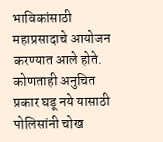भाविकांसाठी महाप्रसादाचे आयोजन करण्यात आले होते. कोणताही अनुचित प्रकार घडू नये यासाठी पोलिसांनी चोख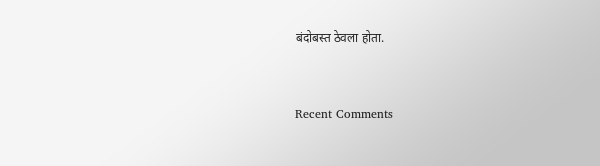बंदोबस्त ठेवला होता.


Recent Comments